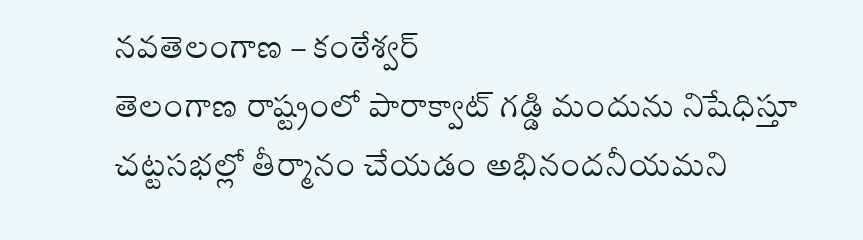నవతెలంగాణ – కంఠేశ్వర్
తెలంగాణ రాష్ట్రంలో పారాక్వాట్ గడ్డి మందును నిషేధిస్తూ చట్టసభల్లో తీర్మానం చేయడం అభినందనీయమని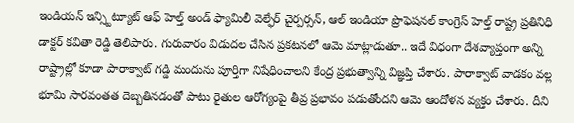ఇండియన్ ఇన్స్టిట్యూట్ ఆఫ్ హెల్త్ అండ్ ఫ్యామిలీ వెల్ఫేర్ చైర్పర్సన్, ఆల్ ఇండియా ప్రొఫెషనల్ కాంగ్రెస్ హెల్త్ రాష్ట్ర ప్రతినిధి డాక్టర్ కవితా రెడ్డి తెలిపారు. గురువారం విడుదల చేసిన ప్రకటనలో ఆమె మాట్లాడుతూ.. ఇదే విధంగా దేశవ్యాప్తంగా అన్ని రాష్ట్రాల్లో కూడా పారాక్వాట్ గడ్డి మందును పూర్తిగా నిషేధించాలని కేంద్ర ప్రభుత్వాన్ని విజ్ఞప్తి చేశారు. పారాక్వాట్ వాడకం వల్ల భూమి సారవంతత దెబ్బతినడంతో పాటు రైతుల ఆరోగ్యంపై తీవ్ర ప్రభావం పడుతోందని ఆమె ఆందోళన వ్యక్తం చేశారు. దీని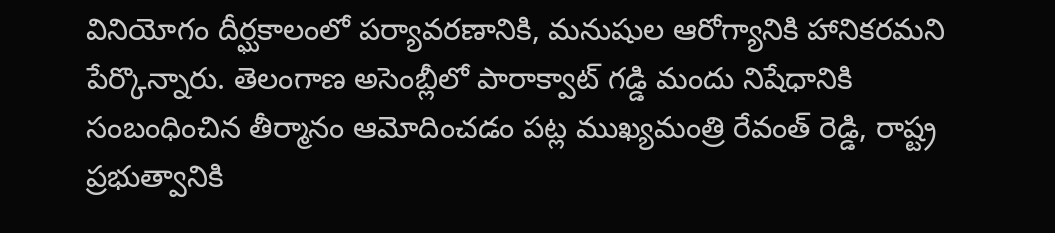వినియోగం దీర్ఘకాలంలో పర్యావరణానికి, మనుషుల ఆరోగ్యానికి హానికరమని పేర్కొన్నారు. తెలంగాణ అసెంబ్లీలో పారాక్వాట్ గడ్డి మందు నిషేధానికి సంబంధించిన తీర్మానం ఆమోదించడం పట్ల ముఖ్యమంత్రి రేవంత్ రెడ్డి, రాష్ట్ర ప్రభుత్వానికి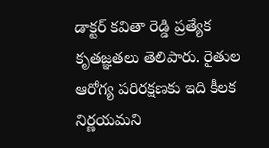డాక్టర్ కవితా రెడ్డి ప్రత్యేక కృతజ్ఞతలు తెలిపారు. రైతుల ఆరోగ్య పరిరక్షణకు ఇది కీలక నిర్ణయమని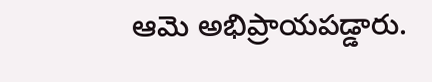ఆమె అభిప్రాయపడ్డారు.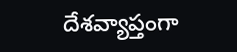దేశవ్యాప్తంగా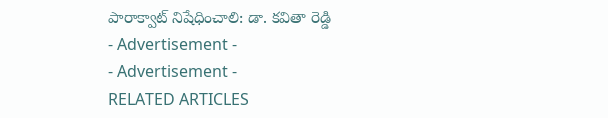పారాక్వాట్ నిషేధించాలి: డా. కవితా రెడ్డి
- Advertisement -
- Advertisement -
RELATED ARTICLES